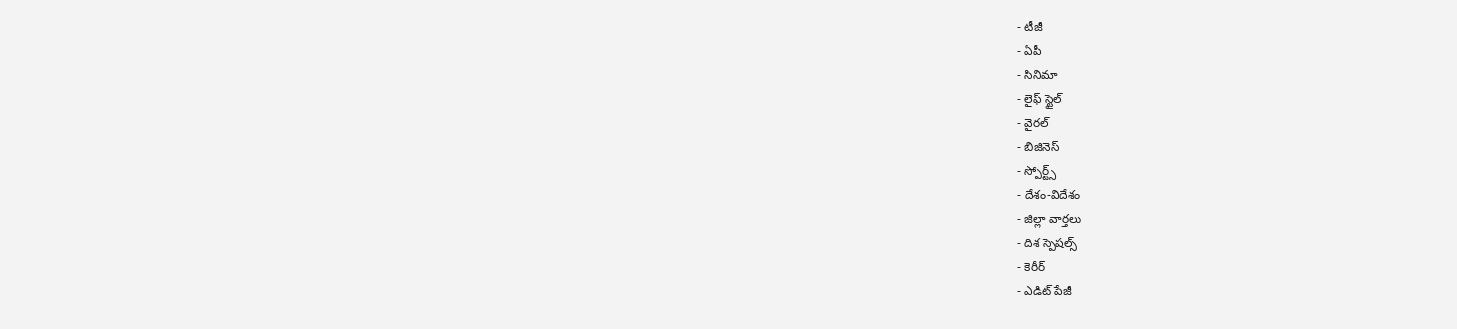- టీజీ
- ఏపీ
- సినిమా
- లైఫ్ స్టైల్
- వైరల్
- బిజినెస్
- స్పోర్ట్స్
- దేశం-విదేశం
- జిల్లా వార్తలు
- దిశ స్పెషల్స్
- కెరీర్
- ఎడిట్ పేజీ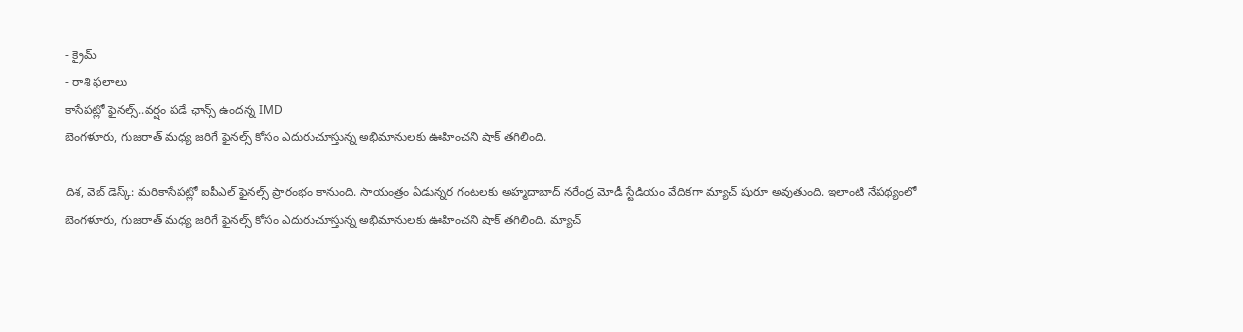- క్రైమ్
- రాశి ఫలాలు
కాసేపట్లో ఫైనల్స్..వర్షం పడే ఛాన్స్ ఉందన్న IMD
బెంగళూరు, గుజరాత్ మధ్య జరిగే ఫైనల్స్ కోసం ఎదురుచూస్తున్న అభిమానులకు ఊహించని షాక్ తగిలింది.

దిశ, వెబ్ డెస్క్: మరికాసేపట్లో ఐపీఎల్ ఫైనల్స్ ప్రారంభం కానుంది. సాయంత్రం ఏడున్నర గంటలకు అహ్మదాబాద్ నరేంద్ర మోడీ స్టేడియం వేదికగా మ్యాచ్ షురూ అవుతుంది. ఇలాంటి నేపథ్యంలో బెంగళూరు, గుజరాత్ మధ్య జరిగే ఫైనల్స్ కోసం ఎదురుచూస్తున్న అభిమానులకు ఊహించని షాక్ తగిలింది. మ్యాచ్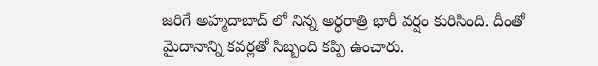జరిగే అహ్మదాబాద్ లో నిన్న అర్ధరాత్రి భారీ వర్షం కురిసింది. దీంతో మైదానాన్ని కవర్లతో సిబ్బంది కప్పి ఉంచారు.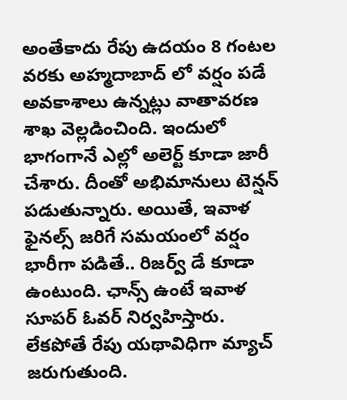అంతేకాదు రేపు ఉదయం 8 గంటల వరకు అహ్మదాబాద్ లో వర్షం పడే అవకాశాలు ఉన్నట్లు వాతావరణ శాఖ వెల్లడించింది. ఇందులో భాగంగానే ఎల్లో అలెర్ట్ కూడా జారీ చేశారు. దీంతో అభిమానులు టెన్షన్ పడుతున్నారు. అయితే, ఇవాళ ఫైనల్స్ జరిగే సమయంలో వర్షం భారీగా పడితే.. రిజర్వ్ డే కూడా ఉంటుంది. ఛాన్స్ ఉంటే ఇవాళ సూపర్ ఓవర్ నిర్వహిస్తారు. లేకపోతే రేపు యథావిధిగా మ్యాచ్ జరుగుతుంది.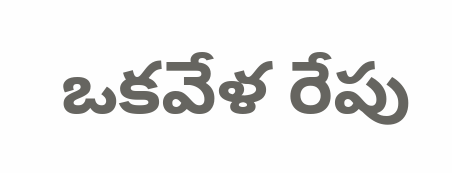ఒకవేళ రేపు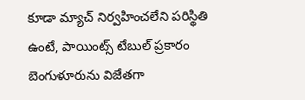కూడా మ్యాచ్ నిర్వహించలేని పరిస్థితి ఉంటే, పాయింట్స్ టేబుల్ ప్రకారం బెంగుళూరును విజేతగా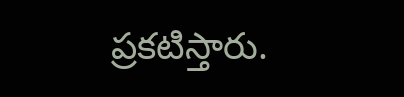ప్రకటిస్తారు.